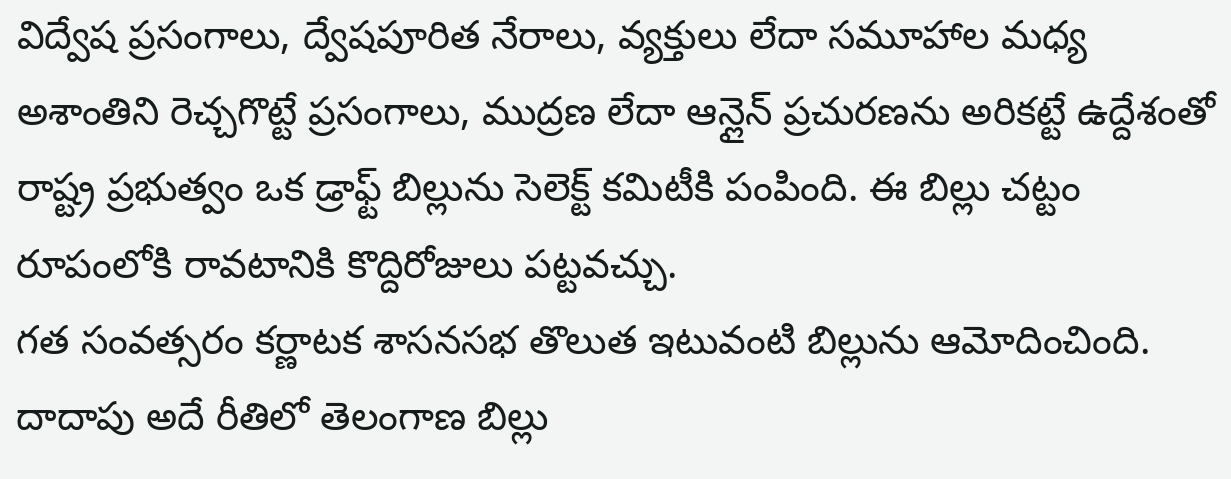విద్వేష ప్రసంగాలు, ద్వేషపూరిత నేరాలు, వ్యక్తులు లేదా సమూహాల మధ్య అశాంతిని రెచ్చగొట్టే ప్రసంగాలు, ముద్రణ లేదా ఆన్లైన్ ప్రచురణను అరికట్టే ఉద్దేశంతో రాష్ట్ర ప్రభుత్వం ఒక డ్రాఫ్ట్ బిల్లును సెలెక్ట్ కమిటీకి పంపింది. ఈ బిల్లు చట్టం రూపంలోకి రావటానికి కొద్దిరోజులు పట్టవచ్చు.
గత సంవత్సరం కర్ణాటక శాసనసభ తొలుత ఇటువంటి బిల్లును ఆమోదించింది. దాదాపు అదే రీతిలో తెలంగాణ బిల్లు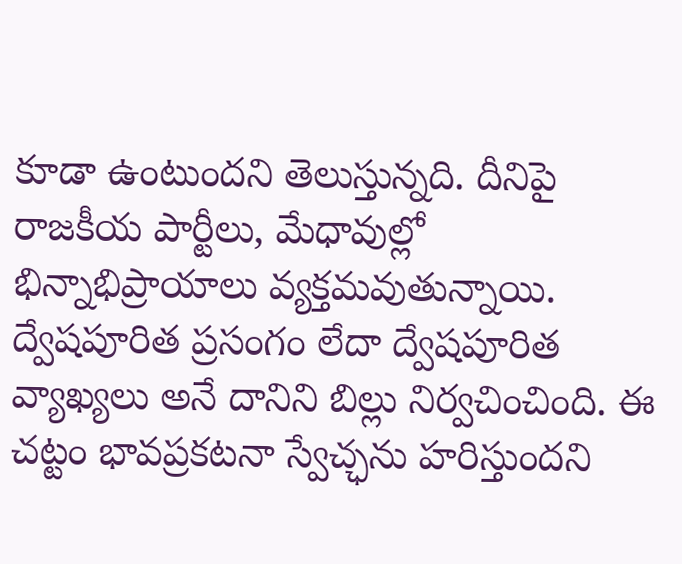కూడా ఉంటుందని తెలుస్తున్నది. దీనిపై రాజకీయ పార్టీలు, మేధావుల్లో భిన్నాభిప్రాయాలు వ్యక్తమవుతున్నాయి. ద్వేషపూరిత ప్రసంగం లేదా ద్వేషపూరిత వ్యాఖ్యలు అనే దానిని బిల్లు నిర్వచించింది. ఈ చట్టం భావప్రకటనా స్వేచ్ఛను హరిస్తుందని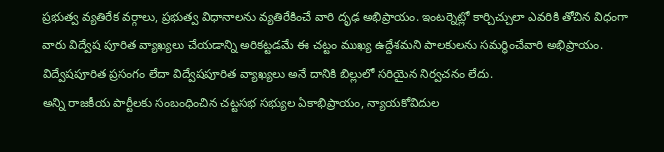ప్రభుత్వ వ్యతిరేక వర్గాలు, ప్రభుత్వ విధానాలను వ్యతిరేకించే వారి దృఢ అభిప్రాయం. ఇంటర్నెట్లో కార్చిచ్చులా ఎవరికి తోచిన విధంగా వారు విద్వేష పూరిత వ్యాఖ్యలు చేయడాన్ని అరికట్టడమే ఈ చట్టం ముఖ్య ఉద్దేశమని పాలకులను సమర్ధించేవారి అభిప్రాయం. విద్వేషపూరిత ప్రసంగం లేదా విద్వేషపూరిత వ్యాఖ్యలు అనే దానికి బిల్లులో సరియైన నిర్వచనం లేదు.
అన్ని రాజకీయ పార్టీలకు సంబంధించిన చట్టసభ సభ్యుల ఏకాభిప్రాయం, న్యాయకోవిదుల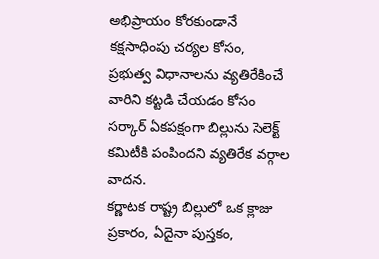అభిప్రాయం కోరకుండానే కక్షసాధింపు చర్యల కోసం, ప్రభుత్వ విధానాలను వ్యతిరేకించే వారిని కట్టడి చేయడం కోసం సర్కార్ ఏకపక్షంగా బిల్లును సెలెక్ట్ కమిటీకి పంపిందని వ్యతిరేక వర్గాల వాదన.
కర్ణాటక రాష్ట్ర బిల్లులో ఒక క్లాజు ప్రకారం, ఏదైనా పుస్తకం,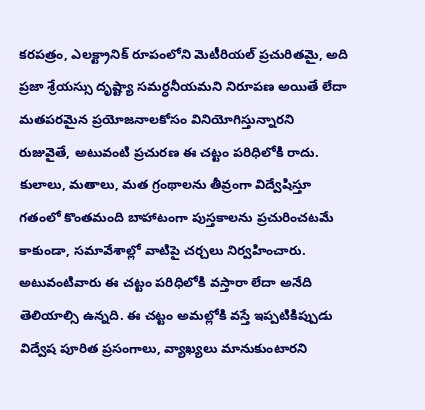కరపత్రం, ఎలక్ట్రానిక్ రూపంలోని మెటీరియల్ ప్రచురితమై, అది ప్రజా శ్రేయస్సు దృష్ట్యా సమర్ధనీయమని నిరూపణ అయితే లేదా మతపరమైన ప్రయోజనాలకోసం వినియోగిస్తున్నారని రుజువైతే, అటువంటి ప్రచురణ ఈ చట్టం పరిధిలోకి రాదు. కులాలు, మతాలు, మత గ్రంథాలను తీవ్రంగా విద్వేషిస్తూ గతంలో కొంతమంది బాహాటంగా పుస్తకాలను ప్రచురించటమే కాకుండా, సమావేశాల్లో వాటిపై చర్చలు నిర్వహించారు. అటువంటివారు ఈ చట్టం పరిధిలోకి వస్తారా లేదా అనేది తెలియాల్సి ఉన్నది. ఈ చట్టం అమల్లోకి వస్తే ఇప్పటికిప్పుడు విద్వేష పూరిత ప్రసంగాలు, వ్యాఖ్యలు మానుకుంటారని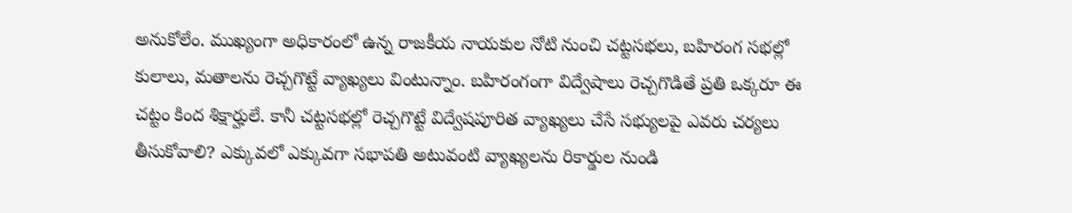అనుకోలేం. ముఖ్యంగా అధికారంలో ఉన్న రాజకీయ నాయకుల నోటి నుంచి చట్టసభలు, బహిరంగ సభల్లో కులాలు, మతాలను రెచ్చగొట్టే వ్యాఖ్యలు వింటున్నాం. బహిరంగంగా విద్వేషాలు రెచ్చగొడితే ప్రతి ఒక్కరూ ఈ చట్టం కింద శిక్షార్హులే. కానీ చట్టసభల్లో రెచ్చగొట్టే విద్వేషపూరిత వ్యాఖ్యలు చేసే సభ్యులపై ఎవరు చర్యలు తీసుకోవాలి? ఎక్కువలో ఎక్కువగా సభాపతి అటువంటి వ్యాఖ్యలను రికార్డుల నుండి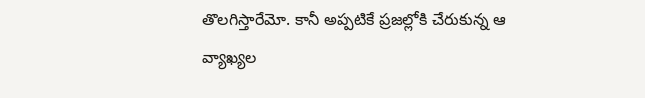తొలగిస్తారేమో. కానీ అప్పటికే ప్రజల్లోకి చేరుకున్న ఆ వ్యాఖ్యల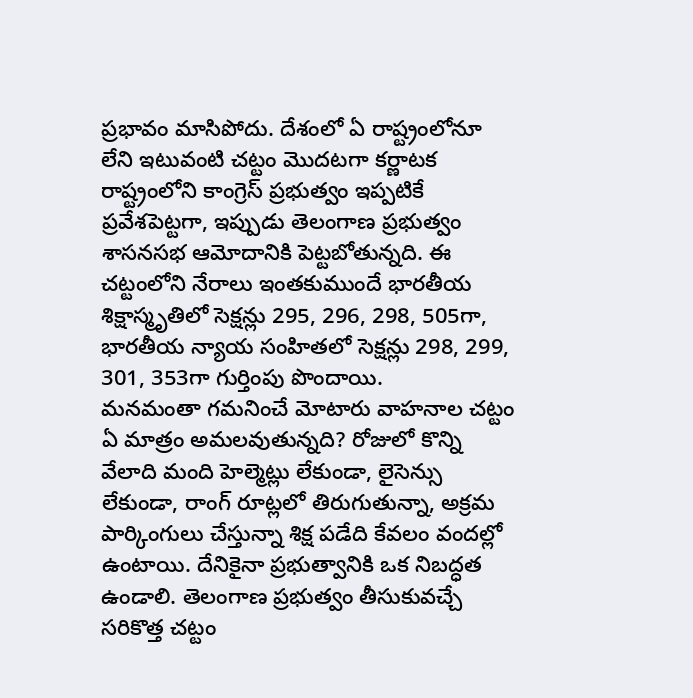ప్రభావం మాసిపోదు. దేశంలో ఏ రాష్ట్రంలోనూ లేని ఇటువంటి చట్టం మొదటగా కర్ణాటక రాష్ట్రంలోని కాంగ్రెస్ ప్రభుత్వం ఇప్పటికే ప్రవేశపెట్టగా, ఇప్పుడు తెలంగాణ ప్రభుత్వం శాసనసభ ఆమోదానికి పెట్టబోతున్నది. ఈ చట్టంలోని నేరాలు ఇంతకుముందే భారతీయ శిక్షాస్మృతిలో సెక్షన్లు 295, 296, 298, 505గా, భారతీయ న్యాయ సంహితలో సెక్షన్లు 298, 299, 301, 353గా గుర్తింపు పొందాయి.
మనమంతా గమనించే మోటారు వాహనాల చట్టం ఏ మాత్రం అమలవుతున్నది? రోజులో కొన్ని వేలాది మంది హెల్మెట్లు లేకుండా, లైసెన్సు లేకుండా, రాంగ్ రూట్లలో తిరుగుతున్నా, అక్రమ పార్కింగులు చేస్తున్నా శిక్ష పడేది కేవలం వందల్లో ఉంటాయి. దేనికైనా ప్రభుత్వానికి ఒక నిబద్ధత ఉండాలి. తెలంగాణ ప్రభుత్వం తీసుకువచ్చే సరికొత్త చట్టం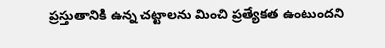ప్రస్తుతానికి ఉన్న చట్టాలను మించి ప్రత్యేకత ఉంటుందని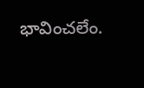భావించలేం.